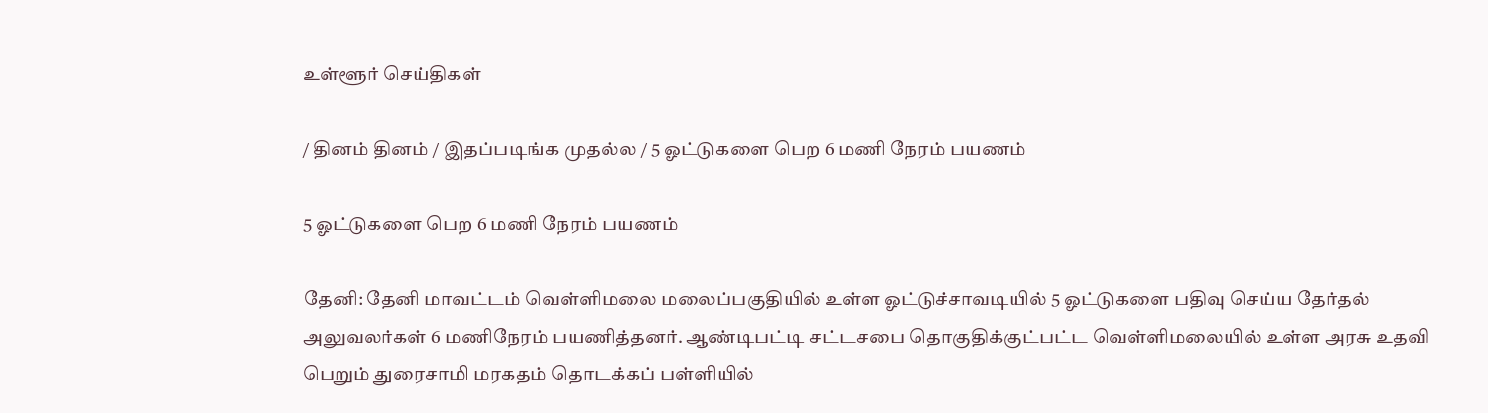உள்ளூர் செய்திகள்

/ தினம் தினம் / இதப்படிங்க முதல்ல / 5 ஓட்டுகளை பெற 6 மணி நேரம் பயணம்

5 ஓட்டுகளை பெற 6 மணி நேரம் பயணம்

தேனி: தேனி மாவட்டம் வெள்ளிமலை மலைப்பகுதியில் உள்ள ஓட்டுச்சாவடியில் 5 ஓட்டுகளை பதிவு செய்ய தேர்தல் அலுவலர்கள் 6 மணிநேரம் பயணித்தனர். ஆண்டிபட்டி சட்டசபை தொகுதிக்குட்பட்ட வெள்ளிமலையில் உள்ள அரசு உதவி பெறும் துரைசாமி மரகதம் தொடக்கப் பள்ளியில்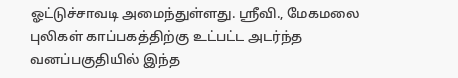ஓட்டுச்சாவடி அமைந்துள்ளது. ஸ்ரீவி., மேகமலை புலிகள் காப்பகத்திற்கு உட்பட்ட அடர்ந்த வனப்பகுதியில் இந்த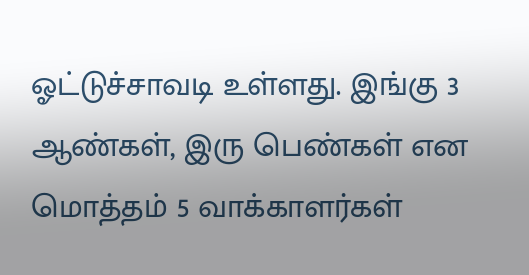ஓட்டுச்சாவடி உள்ளது. இங்கு 3 ஆண்கள், இரு பெண்கள் என மொத்தம் 5 வாக்காளர்கள்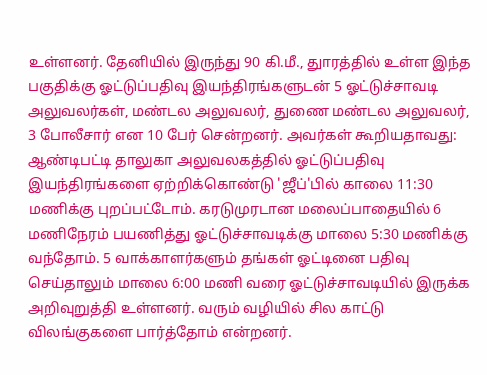உள்ளனர். தேனியில் இருந்து 90 கி.மீ., துாரத்தில் உள்ள இந்த பகுதிக்கு ஓட்டுப்பதிவு இயந்திரங்களுடன் 5 ஓட்டுச்சாவடி அலுவலர்கள், மண்டல அலுவலர், துணை மண்டல அலுவலர், 3 போலீசார் என 10 பேர் சென்றனர். அவர்கள் கூறியதாவது: ஆண்டிபட்டி தாலுகா அலுவலகத்தில் ஓட்டுப்பதிவு இயந்திரங்களை ஏற்றிக்கொண்டு 'ஜீப்'பில் காலை 11:30 மணிக்கு புறப்பட்டோம். கரடுமுரடான மலைப்பாதையில் 6 மணிநேரம் பயணித்து ஓட்டுச்சாவடிக்கு மாலை 5:30 மணிக்கு வந்தோம். 5 வாக்காளர்களும் தங்கள் ஓட்டினை பதிவு செய்தாலும் மாலை 6:00 மணி வரை ஓட்டுச்சாவடியில் இருக்க அறிவுறுத்தி உள்ளனர். வரும் வழியில் சில காட்டு விலங்குகளை பார்த்தோம் என்றனர்.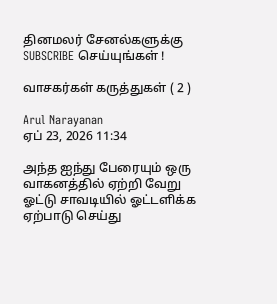தினமலர் சேனல்களுக்கு SUBSCRIBE செய்யுங்கள் !

வாசகர்கள் கருத்துகள் ( 2 )

Arul Narayanan
ஏப் 23, 2026 11:34

அந்த ஐந்து பேரையும் ஒரு வாகனத்தில் ஏற்றி வேறு ஓட்டு சாவடியில் ஓட்டளிக்க ஏற்பாடு செய்து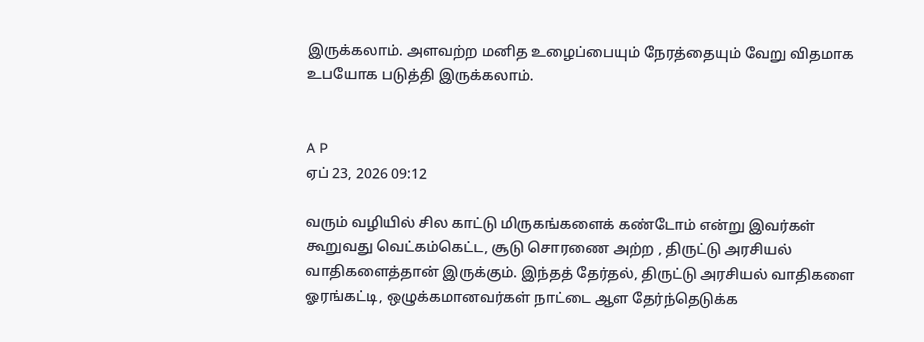இருக்கலாம். அளவற்ற மனித உழைப்பையும் நேரத்தையும் வேறு விதமாக உபயோக படுத்தி இருக்கலாம்.


A P
ஏப் 23, 2026 09:12

வரும் வழியில் சில காட்டு மிருகங்களைக் கண்டோம் என்று இவர்கள் கூறுவது வெட்கம்கெட்ட, சூடு சொரணை அற்ற , திருட்டு அரசியல் வாதிகளைத்தான் இருக்கும். இந்தத் தேர்தல், திருட்டு அரசியல் வாதிகளை ஓரங்கட்டி, ஒழுக்கமானவர்கள் நாட்டை ஆள தேர்ந்தெடுக்க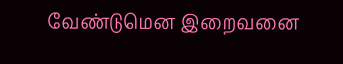வேண்டுமென இறைவனை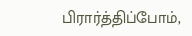பிரார்த்திப்போம்,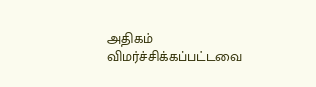அதிகம் விமர்ச்சிக்கப்பட்டவை